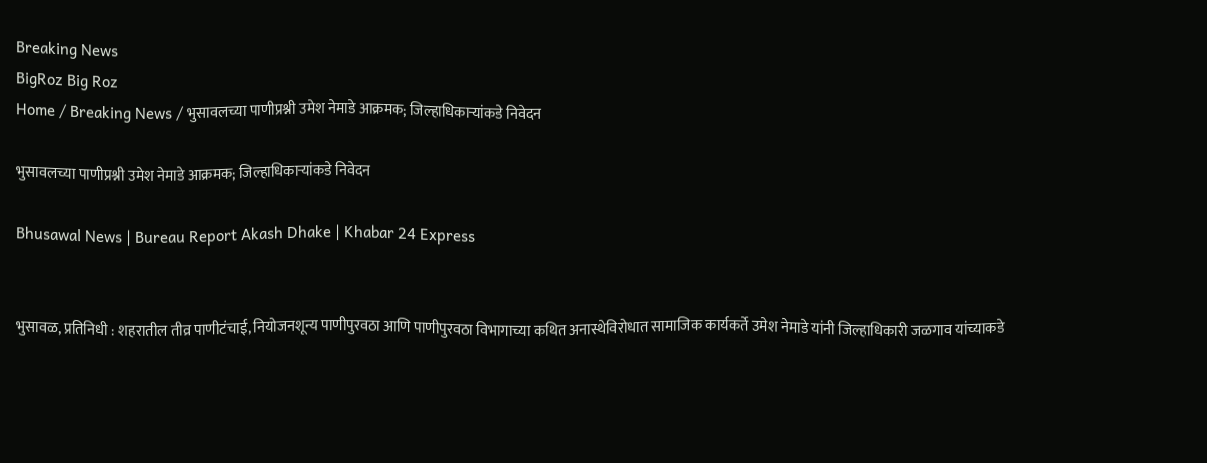Breaking News
BigRoz Big Roz
Home / Breaking News / भुसावलच्या पाणीप्रश्नी उमेश नेमाडे आक्रमक; जिल्हाधिकाऱ्यांकडे निवेदन

भुसावलच्या पाणीप्रश्नी उमेश नेमाडे आक्रमक; जिल्हाधिकाऱ्यांकडे निवेदन

Bhusawal News | Bureau Report Akash Dhake | Khabar 24 Express


भुसावळ, प्रतिनिधी : शहरातील तीव्र पाणीटंचाई, नियोजनशून्य पाणीपुरवठा आणि पाणीपुरवठा विभागाच्या कथित अनास्थेविरोधात सामाजिक कार्यकर्ते उमेश नेमाडे यांनी जिल्हाधिकारी जळगाव यांच्याकडे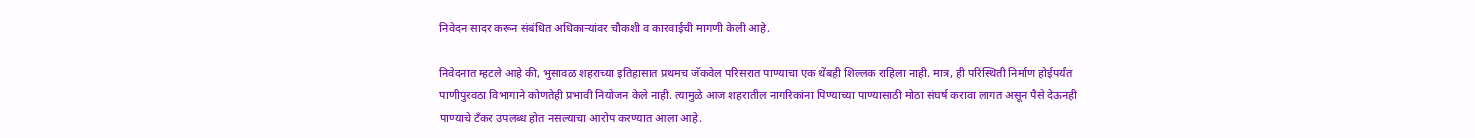निवेदन सादर करून संबंधित अधिकाऱ्यांवर चौकशी व कारवाईची मागणी केली आहे.

निवेदनात म्हटले आहे की, भुसावळ शहराच्या इतिहासात प्रथमच जॅकवेल परिसरात पाण्याचा एक थेंबही शिल्लक राहिला नाही. मात्र, ही परिस्थिती निर्माण होईपर्यंत पाणीपुरवठा विभागाने कोणतेही प्रभावी नियोजन केले नाही. त्यामुळे आज शहरातील नागरिकांना पिण्याच्या पाण्यासाठी मोठा संघर्ष करावा लागत असून पैसे देऊनही पाण्याचे टँकर उपलब्ध होत नसल्याचा आरोप करण्यात आला आहे.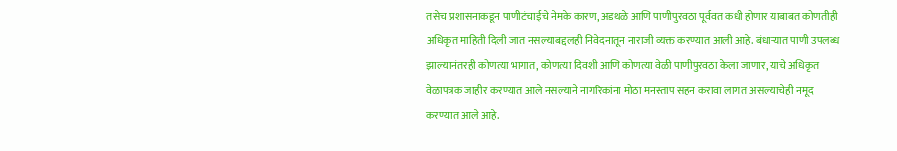तसेच प्रशासनाकडून पाणीटंचाईचे नेमके कारण, अडथळे आणि पाणीपुरवठा पूर्ववत कधी होणार याबाबत कोणतीही अधिकृत माहिती दिली जात नसल्याबद्दलही निवेदनातून नाराजी व्यक्त करण्यात आली आहे. बंधाऱ्यात पाणी उपलब्ध झाल्यानंतरही कोणत्या भागात, कोणत्या दिवशी आणि कोणत्या वेळी पाणीपुरवठा केला जाणार, याचे अधिकृत वेळापत्रक जाहीर करण्यात आले नसल्याने नागरिकांना मोठा मनस्ताप सहन करावा लागत असल्याचेही नमूद करण्यात आले आहे.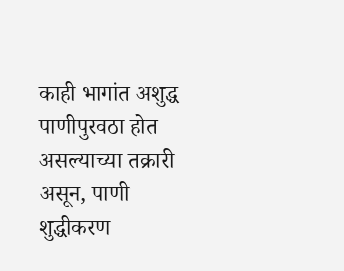काही भागांत अशुद्ध पाणीपुरवठा होत असल्याच्या तक्रारी असून, पाणी शुद्धीकरण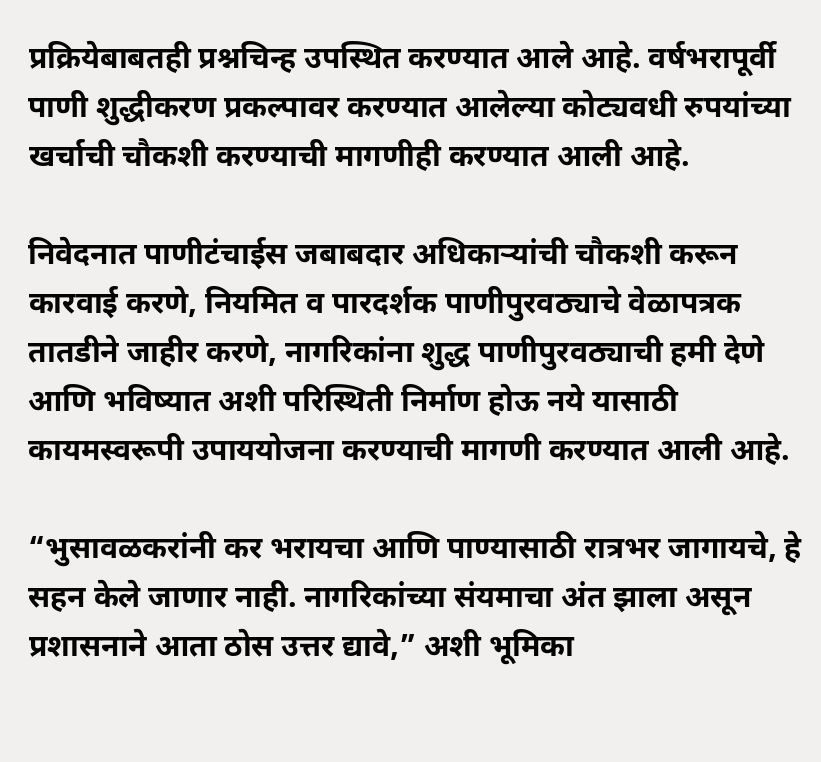प्रक्रियेबाबतही प्रश्नचिन्ह उपस्थित करण्यात आले आहे. वर्षभरापूर्वी पाणी शुद्धीकरण प्रकल्पावर करण्यात आलेल्या कोट्यवधी रुपयांच्या खर्चाची चौकशी करण्याची मागणीही करण्यात आली आहे.

निवेदनात पाणीटंचाईस जबाबदार अधिकाऱ्यांची चौकशी करून कारवाई करणे, नियमित व पारदर्शक पाणीपुरवठ्याचे वेळापत्रक तातडीने जाहीर करणे, नागरिकांना शुद्ध पाणीपुरवठ्याची हमी देणे आणि भविष्यात अशी परिस्थिती निर्माण होऊ नये यासाठी कायमस्वरूपी उपाययोजना करण्याची मागणी करण्यात आली आहे.

“भुसावळकरांनी कर भरायचा आणि पाण्यासाठी रात्रभर जागायचे, हे सहन केले जाणार नाही. नागरिकांच्या संयमाचा अंत झाला असून प्रशासनाने आता ठोस उत्तर द्यावे,” अशी भूमिका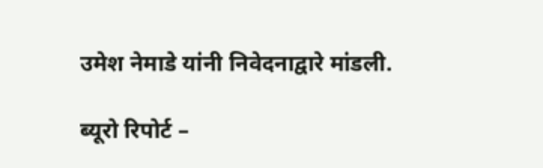उमेश नेमाडे यांनी निवेदनाद्वारे मांडली.

ब्यूरो रिपोर्ट –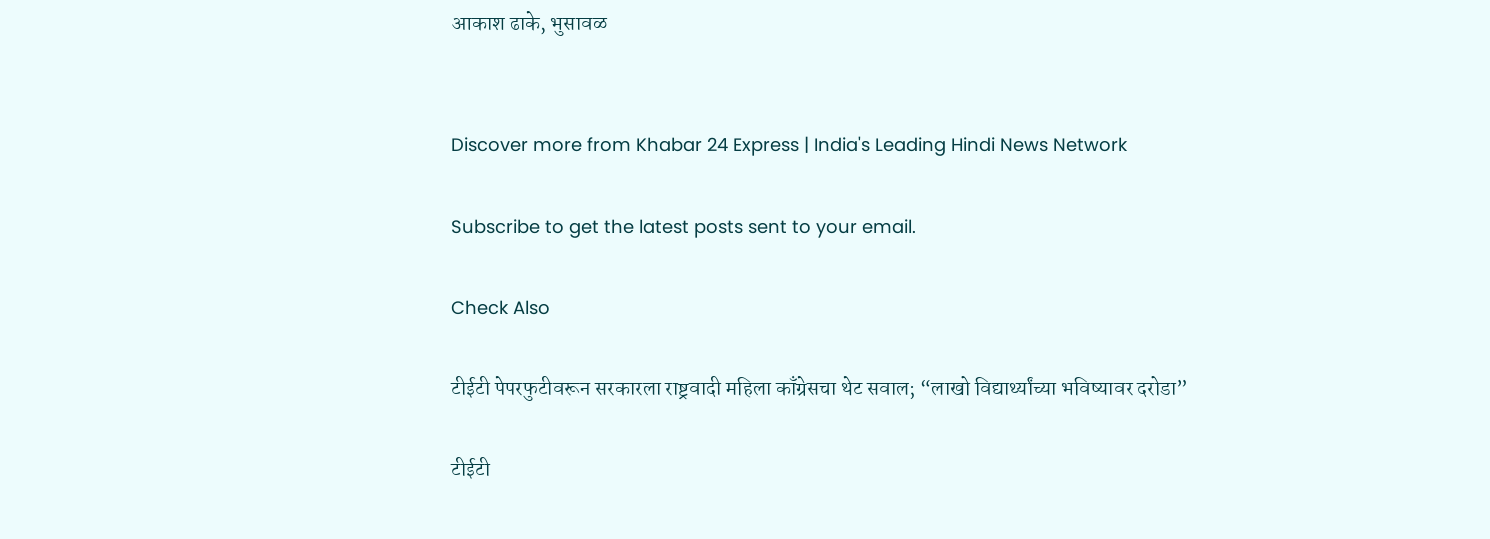आकाश ढाके, भुसावळ


Discover more from Khabar 24 Express | India's Leading Hindi News Network

Subscribe to get the latest posts sent to your email.

Check Also

टीईटी पेपरफुटीवरून सरकारला राष्ट्रवादी महिला काँग्रेसचा थेट सवाल; “लाखो विद्यार्थ्यांच्या भविष्यावर दरोडा”

टीईटी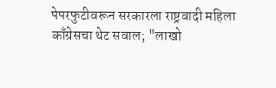पेपरफुटीवरून सरकारला राष्ट्रवादी महिला काँग्रेसचा थेट सवाल; "लाखो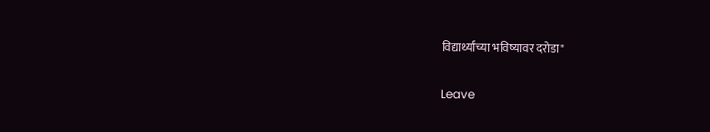विद्यार्थ्यांच्या भविष्यावर दरोडा"

Leave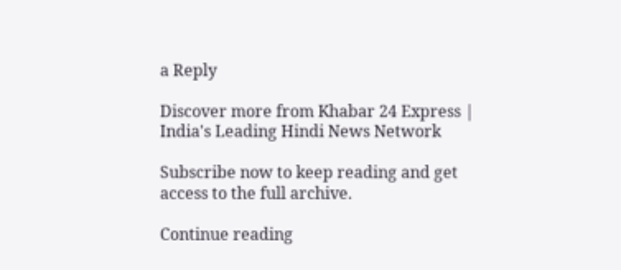a Reply

Discover more from Khabar 24 Express | India's Leading Hindi News Network

Subscribe now to keep reading and get access to the full archive.

Continue reading